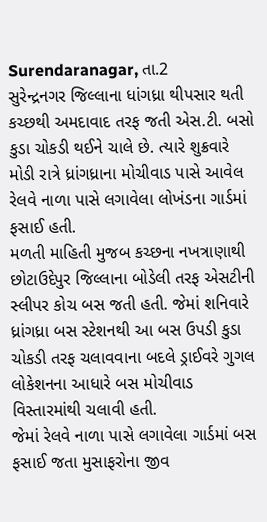Surendaranagar, તા.2
સુરેન્દ્રનગર જિલ્લાના ધાંગધ્રા થીપસાર થતી કચ્છથી અમદાવાદ તરફ જતી એસ.ટી. બસો કુડા ચોકડી થઈને ચાલે છે. ત્યારે શુક્રવારે મોડી રાત્રે ધ્રાંગધ્રાના મોચીવાડ પાસે આવેલ રેલવે નાળા પાસે લગાવેલા લોખંડના ગાર્ડમાં ફસાઈ હતી.
મળતી માહિતી મુજબ કચ્છના નખત્રાણાથી છોટાઉદેપુર જિલ્લાના બોડેલી તરફ એસટીની સ્લીપર કોચ બસ જતી હતી. જેમાં શનિવારે ધ્રાંગધ્રા બસ સ્ટેશનથી આ બસ ઉપડી કુડા ચોકડી તરફ ચલાવવાના બદલે ડ્રાઈવરે ગુગલ લોકેશનના આધારે બસ મોચીવાડ વિસ્તારમાંથી ચલાવી હતી.
જેમાં રેલવે નાળા પાસે લગાવેલા ગાર્ડમાં બસ ફસાઈ જતા મુસાફરોના જીવ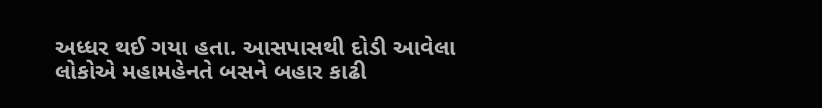અધ્ધર થઈ ગયા હતા. આસપાસથી દોડી આવેલા લોકોએ મહામહેનતે બસને બહાર કાઢી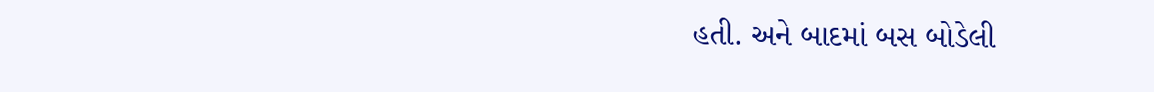હતી. અને બાદમાં બસ બોડેલી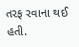તરફ રવાના થઈ હતી.